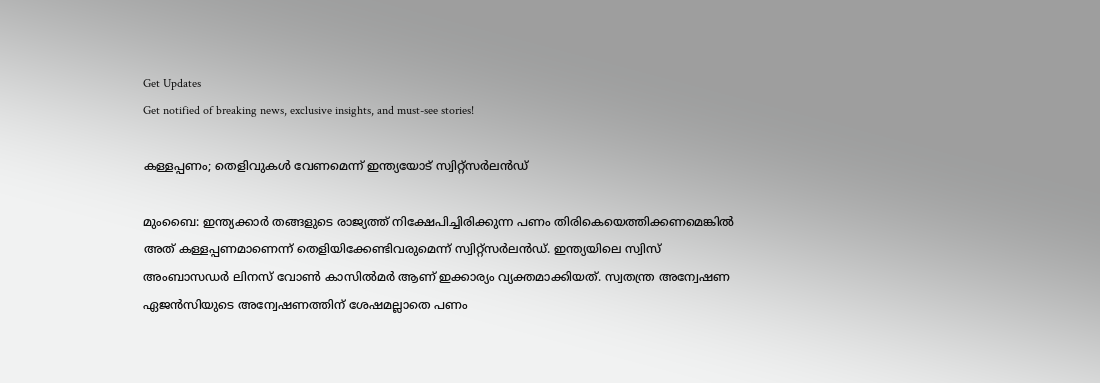Get Updates
Get notified of breaking news, exclusive insights, and must-see stories!

കള്ളപ്പണം; തെളിവുകള്‍ വേണമെന്ന് ഇന്ത്യയോട് സ്വിറ്റ്‌സര്‍ലന്‍ഡ്

മുംബൈ: ഇന്ത്യക്കാര്‍ തങ്ങളുടെ രാജ്യത്ത് നിക്ഷേപിച്ചിരിക്കുന്ന പണം തിരികെയെത്തിക്കണമെങ്കില്‍ അത് കള്ളപ്പണമാണെന്ന് തെളിയിക്കേണ്ടിവരുമെന്ന് സ്വിറ്റ്‌സര്‍ലന്‍ഡ്. ഇന്ത്യയിലെ സ്വിസ് അംബാസഡര്‍ ലിനസ് വോണ്‍ കാസില്‍മര്‍ ആണ് ഇക്കാര്യം വ്യക്തമാക്കിയത്. സ്വതന്ത്ര അന്വേഷണ ഏജന്‍സിയുടെ അന്വേഷണത്തിന് ശേഷമല്ലാതെ പണം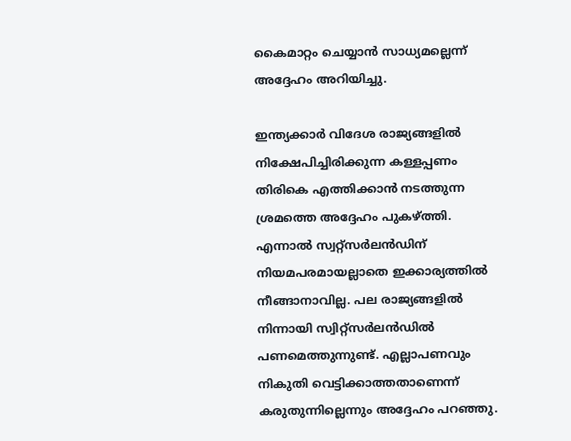കൈമാറ്റം ചെയ്യാന്‍ സാധ്യമല്ലെന്ന് അദ്ദേഹം അറിയിച്ചു.

ഇന്ത്യക്കാര്‍ വിദേശ രാജ്യങ്ങളില്‍ നിക്ഷേപിച്ചിരിക്കുന്ന കള്ളപ്പണം തിരികെ എത്തിക്കാന്‍ നടത്തുന്ന ശ്രമത്തെ അദ്ദേഹം പുകഴ്ത്തി. എന്നാല്‍ സ്വറ്റ്‌സര്‍ലന്‍ഡിന് നിയമപരമായല്ലാതെ ഇക്കാര്യത്തില്‍ നീങ്ങാനാവില്ല. പല രാജ്യങ്ങളില്‍ നിന്നായി സ്വിറ്റ്‌സര്‍ലന്‍ഡില്‍ പണമെത്തുന്നുണ്ട്. എല്ലാപണവും നികുതി വെട്ടിക്കാത്തതാണെന്ന് കരുതുന്നില്ലെന്നും അദ്ദേഹം പറഞ്ഞു.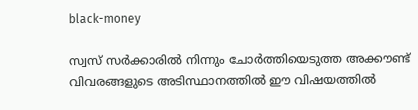black-money

സ്വസ് സര്‍ക്കാരില്‍ നിന്നും ചോര്‍ത്തിയെടുത്ത അക്കൗണ്ട് വിവരങ്ങളുടെ അടിസ്ഥാനത്തില്‍ ഈ വിഷയത്തില്‍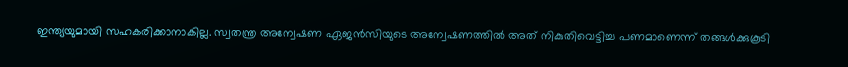ഇന്ത്യയുമായി സഹകരിക്കാനാകില്ല. സ്വതന്ത്ര അന്വേഷണ ഏജന്‍സിയുടെ അന്വേഷണത്തില്‍ അത് നികുതിവെട്ടിച്ച പണമാണെന്ന് തങ്ങള്‍ക്കുകൂടി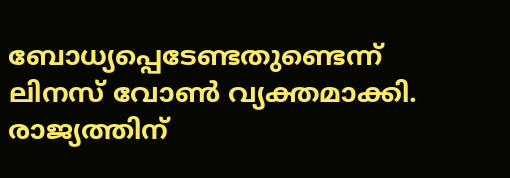ബോധ്യപ്പെടേണ്ടതുണ്ടെന്ന് ലിനസ് വോണ്‍ വ്യക്തമാക്കി. രാജ്യത്തിന്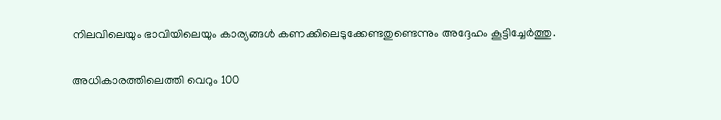നിലവിലെയും ഭാവിയിലെയും കാര്യങ്ങള്‍ കണക്കിലെടുക്കേണ്ടതുണ്ടെന്നും അദ്ദേഹം കൂട്ടിച്ചേര്‍ത്തു.

അധികാരത്തിലെത്തി വെറും 100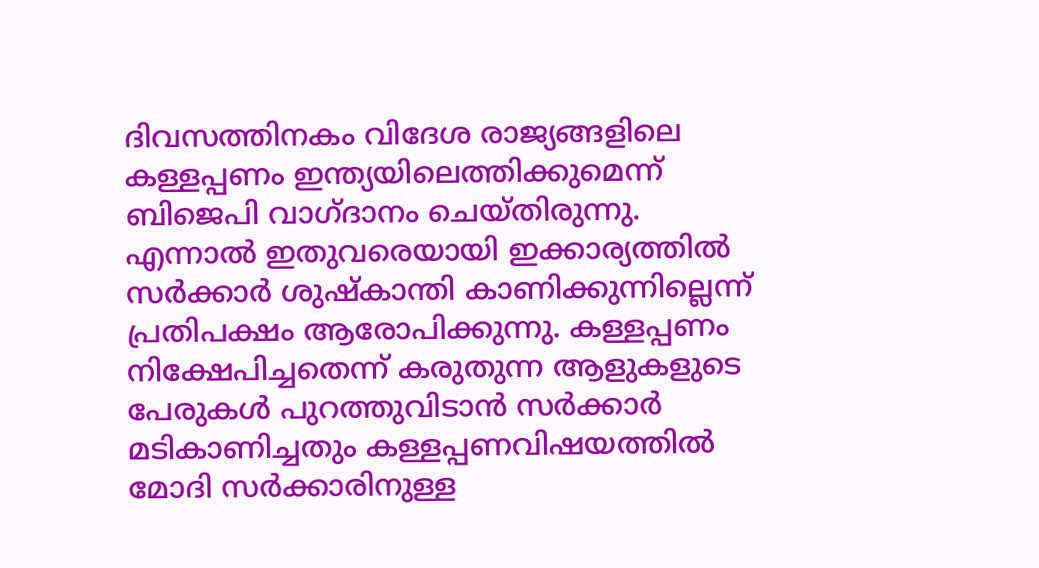ദിവസത്തിനകം വിദേശ രാജ്യങ്ങളിലെ കള്ളപ്പണം ഇന്ത്യയിലെത്തിക്കുമെന്ന് ബിജെപി വാഗ്ദാനം ചെയ്തിരുന്നു. എന്നാല്‍ ഇതുവരെയായി ഇക്കാര്യത്തില്‍ സര്‍ക്കാര്‍ ശുഷ്‌കാന്തി കാണിക്കുന്നില്ലെന്ന് പ്രതിപക്ഷം ആരോപിക്കുന്നു. കള്ളപ്പണം നിക്ഷേപിച്ചതെന്ന് കരുതുന്ന ആളുകളുടെ പേരുകള്‍ പുറത്തുവിടാന്‍ സര്‍ക്കാര്‍ മടികാണിച്ചതും കള്ളപ്പണവിഷയത്തില്‍ മോദി സര്‍ക്കാരിനുള്ള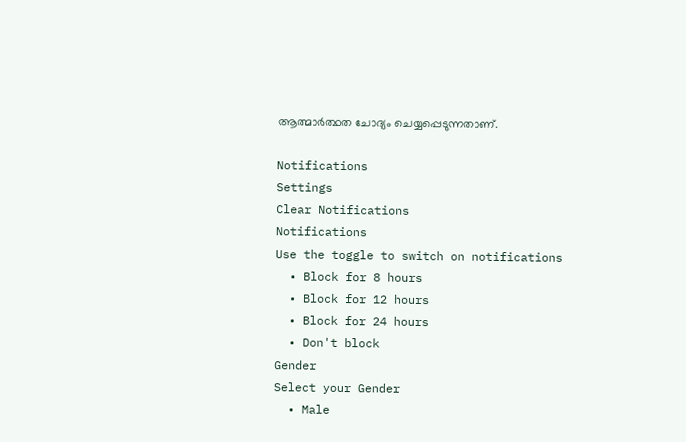ആത്മാര്‍ത്ഥത ചോദ്യം ചെയ്യപ്പെടുന്നതാണ്.

Notifications
Settings
Clear Notifications
Notifications
Use the toggle to switch on notifications
  • Block for 8 hours
  • Block for 12 hours
  • Block for 24 hours
  • Don't block
Gender
Select your Gender
  • Male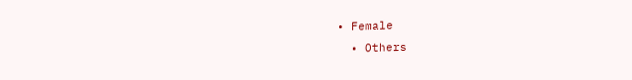• Female
  • Others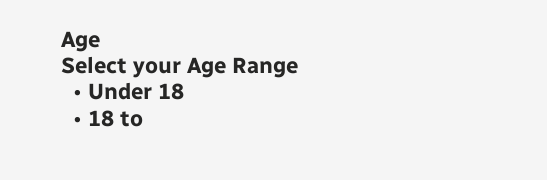Age
Select your Age Range
  • Under 18
  • 18 to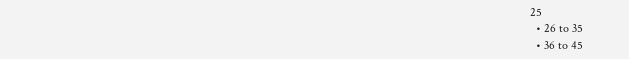25
  • 26 to 35
  • 36 to 45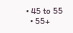• 45 to 55
  • 55+